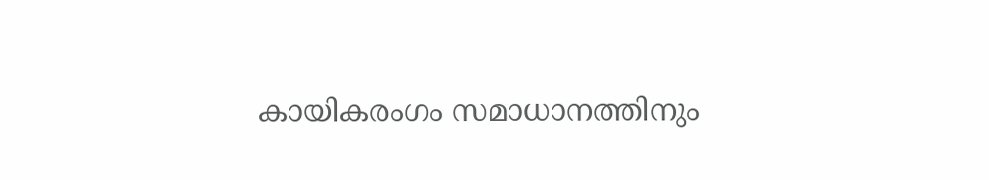കായികരംഗം സമാധാനത്തിനും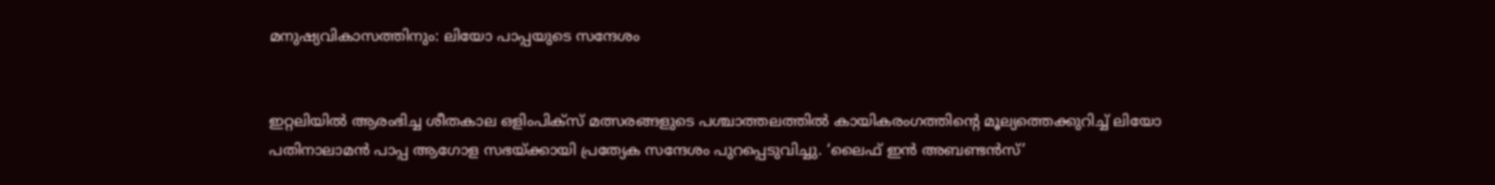മനുഷ്യവികാസത്തിനും: ലിയോ പാപ്പയുടെ സന്ദേശം


ഇറ്റലിയില്‍ ആരംഭിച്ച ശീതകാല ഒളിംപിക്സ് മത്സരങ്ങളുടെ പശ്ചാത്തലത്തില്‍ കായികരംഗത്തിന്റെ മൂല്യത്തെക്കുറിച്ച് ലിയോ പതിനാലാമന്‍ പാപ്പ ആഗോള സഭയ്ക്കായി പ്രത്യേക സന്ദേശം പുറപ്പെടുവിച്ചു. ‘ലൈഫ് ഇന്‍ അബണ്ടന്‍സ്’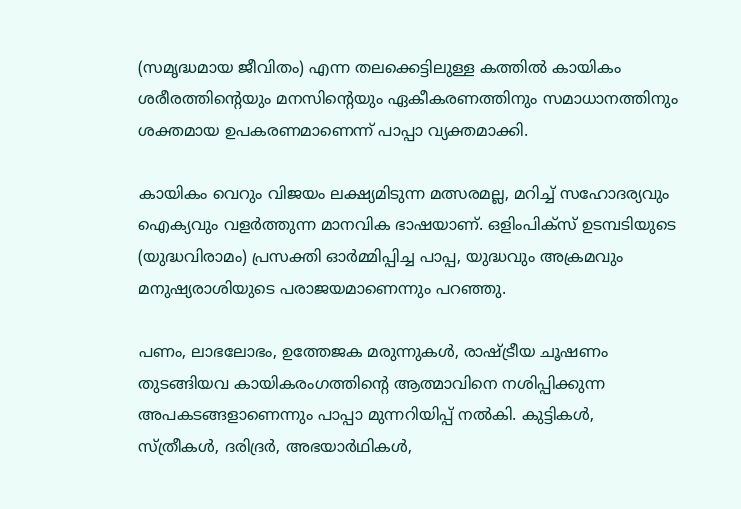(സമൃദ്ധമായ ജീവിതം) എന്ന തലക്കെട്ടിലുള്ള കത്തില്‍ കായികം ശരീരത്തിന്റെയും മനസിന്റെയും ഏകീകരണത്തിനും സമാധാനത്തിനും ശക്തമായ ഉപകരണമാണെന്ന് പാപ്പാ വ്യക്തമാക്കി.

കായികം വെറും വിജയം ലക്ഷ്യമിടുന്ന മത്സരമല്ല, മറിച്ച് സഹോദര്യവും ഐക്യവും വളര്‍ത്തുന്ന മാനവിക ഭാഷയാണ്. ഒളിംപിക്‌സ് ഉടമ്പടിയുടെ (യുദ്ധവിരാമം) പ്രസക്തി ഓര്‍മ്മിപ്പിച്ച പാപ്പ, യുദ്ധവും അക്രമവും മനുഷ്യരാശിയുടെ പരാജയമാണെന്നും പറഞ്ഞു.

പണം, ലാഭലോഭം, ഉത്തേജക മരുന്നുകള്‍, രാഷ്ട്രീയ ചൂഷണം തുടങ്ങിയവ കായികരംഗത്തിന്റെ ആത്മാവിനെ നശിപ്പിക്കുന്ന അപകടങ്ങളാണെന്നും പാപ്പാ മുന്നറിയിപ്പ് നല്‍കി. കുട്ടികള്‍, സ്ത്രീകള്‍, ദരിദ്രര്‍, അഭയാര്‍ഥികള്‍,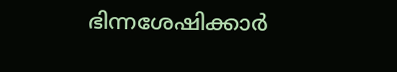ഭിന്നശേഷിക്കാര്‍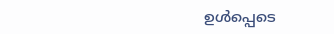ഉള്‍പ്പെടെ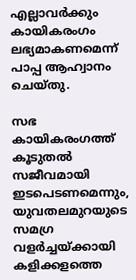എല്ലാവര്‍ക്കും കായികരംഗം ലഭ്യമാകണമെന്ന് പാപ്പ ആഹ്വാനം ചെയ്തു.

സഭ കായികരംഗത്ത് കൂടുതല്‍ സജീവമായി ഇടപെടണമെന്നും, യുവതലമുറയുടെ സമഗ്ര വളര്‍ച്ചയ്ക്കായി കളിക്കളത്തെ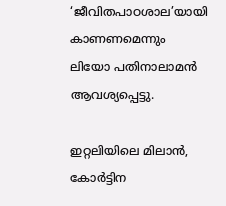‘ജീവിതപാഠശാല’യായി കാണണമെന്നും ലിയോ പതിനാലാമന്‍ ആവശ്യപ്പെട്ടു.

ഇറ്റലിയിലെ മിലാന്‍, കോര്‍ട്ടിന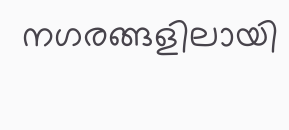നഗരങ്ങളിലായി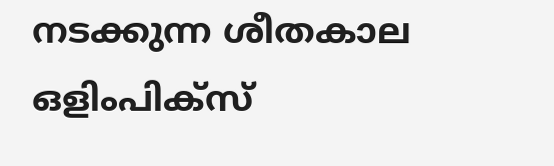നടക്കുന്ന ശീതകാല ഒളിംപിക്സ്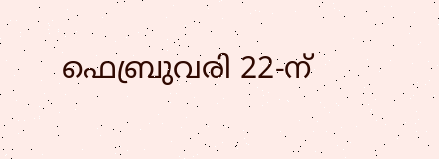ഫെബ്രുവരി 22-ന്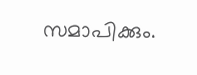സമാപിക്കും.